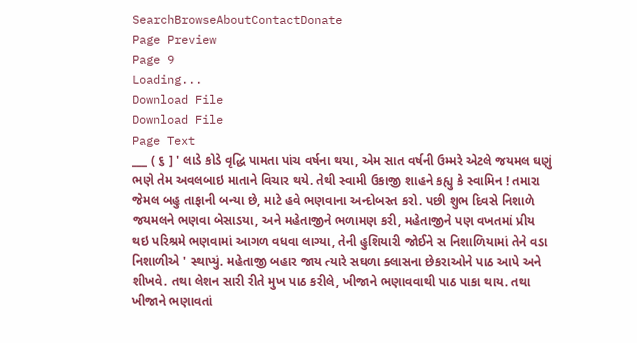SearchBrowseAboutContactDonate
Page Preview
Page 9
Loading...
Download File
Download File
Page Text
___ ( ૬ ] ' લાડે કોડે વૃદ્ધિ પામતા પાંચ વર્ષના થયા, એમ સાત વર્ષની ઉમ્મરે એટલે જયમલ ઘણું ભણે તેમ અવલબાઇ માતાને વિચાર થયે. તેથી સ્વામી ઉકાજી શાહને કહ્યુ કે સ્વામિન ! તમારા જેમલ બહુ તાફાની બન્યા છે, માટે હવે ભણવાના અન્દોબસ્ત કરો. પછી શુભ દિવસે નિશાળે જયમલને ભણવા બેસાડયા, અને મહેતાજીને ભળામણ કરી, મહેતાજીને પણ વખતમાં પ્રીય થઇ પરિશ્રમે ભણવામાં આગળ વધવા લાગ્યા, તેની હુશિયારી જોઈને સ નિશાળિયામાં તેને વડા નિશાળીએ ' સ્થાપ્યું. મહેતાજી બહાર જાય ત્યારે સઘળા ક્લાસના છેકરાઓને પાઠ આપે અને શીખવે. તથા લેશન સારી રીતે મુખ પાઠ કરીલે, ખીજાને ભણાવવાથી પાઠ પાકા થાય. તથા ખીજાને ભણાવતાં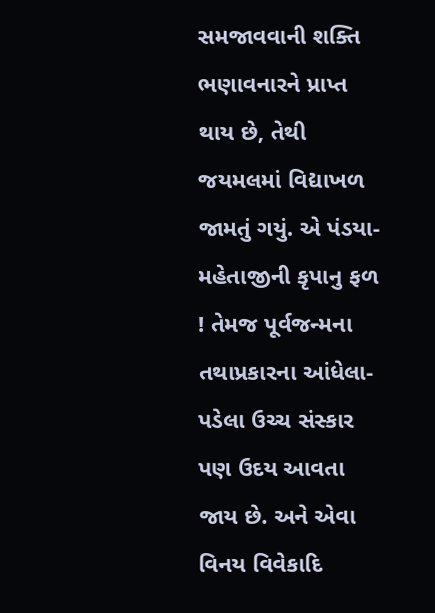સમજાવવાની શક્તિ ભણાવનારને પ્રાપ્ત થાય છે, તેથી જયમલમાં વિદ્યાખળ જામતું ગયું. એ પંડયા-મહેતાજીની કૃપાનુ ફળ ! તેમજ પૂર્વજન્મના તથાપ્રકારના આંધેલા-પડેલા ઉચ્ચ સંસ્કાર પણ ઉદય આવતા જાય છે. અને એવા વિનય વિવેકાદિ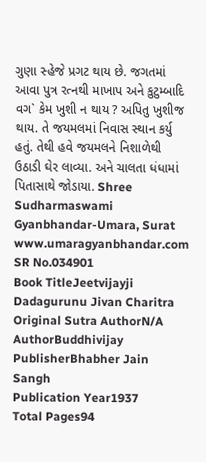ગુણા સ્હેજે પ્રગટ થાય છે. જગતમાં આવા પુત્ર રત્નથી માખાપ અને કુટુમ્બાદિ વગ` કેમ ખુશી ન થાય ? અપિતુ ખુશીજ થાય. તે જયમલમાં નિવાસ સ્થાન કર્યુ હતું. તેથી હવે જયમલને નિશાળેથી ઉઠાડી ઘેર લાવ્યા. અને ચાલતા ધંધામાં પિતાસાથે જોડાયા. Shree Sudharmaswami Gyanbhandar-Umara, Surat www.umaragyanbhandar.com
SR No.034901
Book TitleJeetvijayji Dadagurunu Jivan Charitra
Original Sutra AuthorN/A
AuthorBuddhivijay
PublisherBhabher Jain Sangh
Publication Year1937
Total Pages94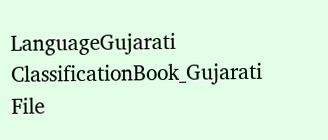LanguageGujarati
ClassificationBook_Gujarati
File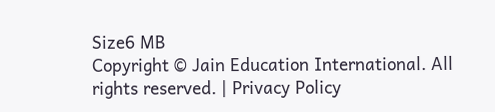Size6 MB
Copyright © Jain Education International. All rights reserved. | Privacy Policy